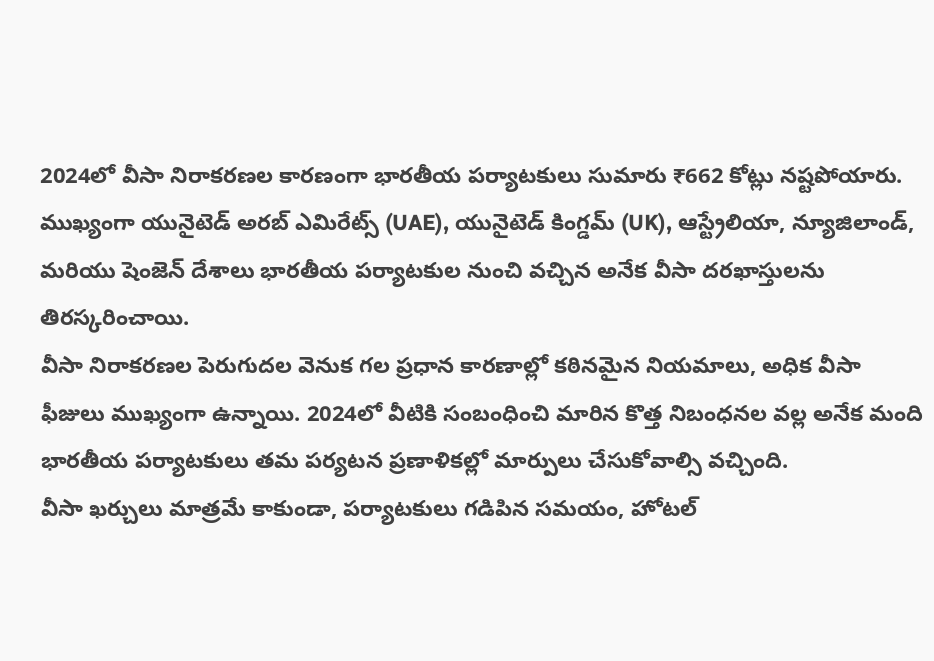2024లో వీసా నిరాకరణల కారణంగా భారతీయ పర్యాటకులు సుమారు ₹662 కోట్లు నష్టపోయారు. ముఖ్యంగా యునైటెడ్ అరబ్ ఎమిరేట్స్ (UAE), యునైటెడ్ కింగ్డమ్ (UK), ఆస్ట్రేలియా, న్యూజిలాండ్, మరియు షెంజెన్ దేశాలు భారతీయ పర్యాటకుల నుంచి వచ్చిన అనేక వీసా దరఖాస్తులను తిరస్కరించాయి.
వీసా నిరాకరణల పెరుగుదల వెనుక గల ప్రధాన కారణాల్లో కఠినమైన నియమాలు, అధిక వీసా ఫీజులు ముఖ్యంగా ఉన్నాయి. 2024లో వీటికి సంబంధించి మారిన కొత్త నిబంధనల వల్ల అనేక మంది భారతీయ పర్యాటకులు తమ పర్యటన ప్రణాళికల్లో మార్పులు చేసుకోవాల్సి వచ్చింది.
వీసా ఖర్చులు మాత్రమే కాకుండా, పర్యాటకులు గడిపిన సమయం, హోటల్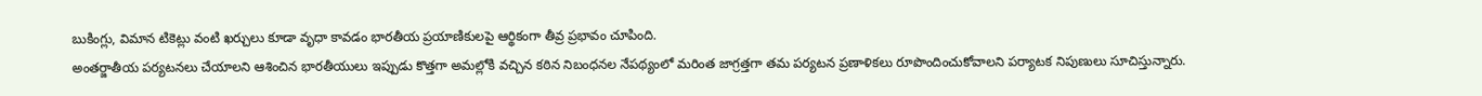బుకింగ్లు, విమాన టికెట్లు వంటి ఖర్చులు కూడా వృధా కావడం భారతీయ ప్రయాణికులపై ఆర్థికంగా తీవ్ర ప్రభావం చూపింది.
అంతర్జాతీయ పర్యటనలు చేయాలని ఆశించిన భారతీయులు ఇప్పుడు కొత్తగా అమల్లోకి వచ్చిన కఠిన నిబంధనల నేపథ్యంలో మరింత జాగ్రత్తగా తమ పర్యటన ప్రణాళికలు రూపొందించుకోవాలని పర్యాటక నిపుణులు సూచిస్తున్నారు.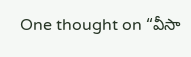One thought on “వీసా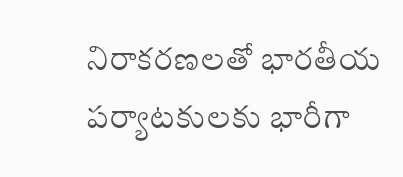నిరాకరణలతో భారతీయ పర్యాటకులకు భారీగా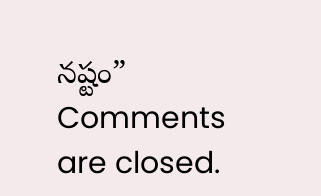నష్టం”
Comments are closed.